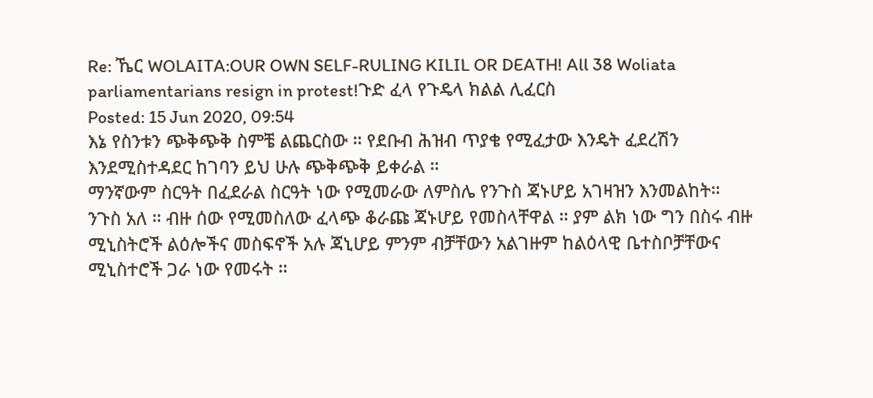Re: ኼር WOLAITA:OUR OWN SELF-RULING KILIL OR DEATH! All 38 Woliata parliamentarians resign in protest!ጉድ ፈላ የጉዴላ ክልል ሊፈርስ
Posted: 15 Jun 2020, 09:54
እኔ የስንቱን ጭቅጭቅ ስምቼ ልጨርስው ። የደቡብ ሕዝብ ጥያቄ የሚፈታው እንዴት ፈደረሽን እንደሚስተዳደር ከገባን ይህ ሁሉ ጭቅጭቅ ይቀራል ።
ማንኛውም ስርዓት በፈደራል ስርዓት ነው የሚመራው ለምስሌ የንጉስ ጃኑሆይ አገዛዝን እንመልከት።
ንጉስ አለ ። ብዙ ሰው የሚመስለው ፈላጭ ቆራጩ ጃኑሆይ የመስላቸዋል ። ያም ልክ ነው ግን በስሩ ብዙ ሚኒስትሮች ልዕሎችና መስፍኖች አሉ ጃኒሆይ ምንም ብቻቸውን አልገዙም ከልዕላዊ ቤተስቦቻቸውና ሚኒስተሮች ጋራ ነው የመሩት ።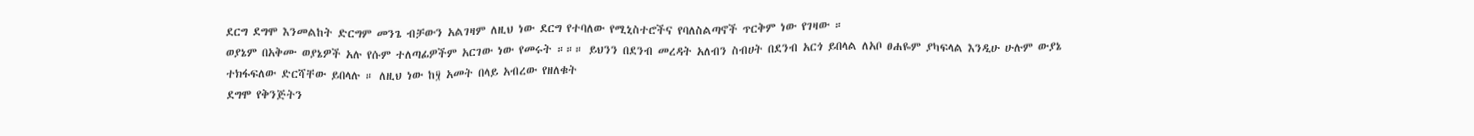ደርግ ደግሞ እንመልከት ድርግም መንጌ ብቻውን አልገዛም ለዚህ ነው ደርግ የተባለው የሚኒስተሮችና የባለስልጣኖች ጥርቅም ነው የገዛው ።
ወያኔም በአቅሙ ወያኔዎች አሉ የሱም ተለጣፊዎችም አርገው ነው የመሩት ።።። ይህንን በደንብ መረዳት አለብን ስብሀት በደንብ አርጎ ይበላል ለአቦ ፀሐዬም ያካፍላል እንዲሁ ሁሉም ውያኔ ተክፋፍለው ድርሻቸው ይበላሉ ። ለዚህ ነው ከ፶ አመት በላይ አብረው የዘለቁት
ደግሞ የቅንጅትን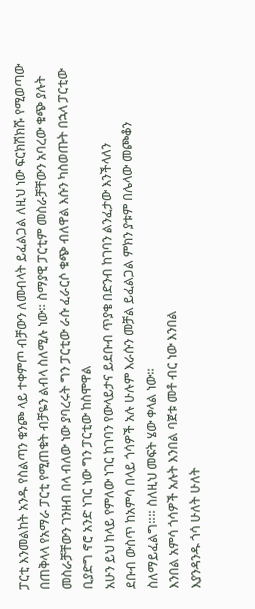ፓርቲ እንመልከት አንዱ የስልጣን ቁንጮ ላይ ተቀምጦ ብቻውን ለመብላት ይፈልጋል ለዚህ ነው ፍርክሽክሹ የሚወጣው በጠቅላላ የአማራ ፓርቲ የሚጠቁት ብቻዬን ልብላ ስለሚሉ ነው። ስማያዊ ፓርቲም መስራቻቸውን አባረው ቁጭ ያሉት መስራቻቸውን ገንዘብ በላ ብለው ነው ያባረሩት ግን ፓርቲው ራሱ ፈራርሶ ቁጭ ብለዋል እሱን ካስወጡት በኋላ ፓርቲው ቢያድግ ኖሮ አንድ ነገር ነው ግን ፓርቲው ከስሞዋል
አሁን ይህ ከላይ የምለው ነገር ከገባን የውላይታና ይደቡብ ጥያቄ በድንብ ከገባን ልንፈታው እንችላለን
ደቡብ ውስጥ ከአምሳ በላይ ጎሳዎች አሉ ሁሉም እራሱን መቻል ይፈልጋል ምክን ያቱም በሌላው መጮቆን ስለማይፈልግ።። ስለዚህ መፍት ሄው ቀላል ነው።
እንበል አምሳ ጎሳዎች አሉት እንበል ባጀቱ መቶ ብር ነው እንበል
እያንዳንዱ ጎሳ ሁለት ሁለት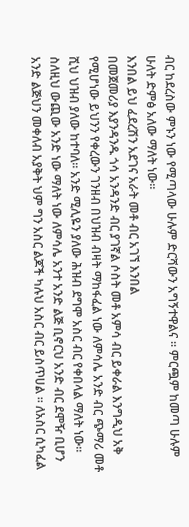ብር ከደረስው ምኑን ነው የሚጣላው ሁሉም ድርሻውን አግኝተዋልና ። ምርጯም ከመጣ ሁሉም ሁለት ድምፅ አለው ማለት ነው።
እንበል ይህ ፈደረሽን አደገና አራት መቶ ብር አገኘ እንበል
በመጀመሪያ እያንዳንዱ ጎሳ አንዳንድ ብር ያገኛል ሶስት መቶ አምሳ ብር ይቀራል እንግዲህ አቅ የሚሆነው ይህንን የቀረውን ገንዘብ በህዝብ ብዛት ማከፋፈል ነው ለምሳሌ አንድ ብር ጭማሪ መቶ ሺህ ህዝብ ያለው ከተባለ። አንድ ሚሊዬን ያለው ሕዝብ ደግሞ አስር ብር የቀበላል ማለት ነው። ስለዚህ ውጪው አንድ ነው ማለት ነው ለምሳሌ አንተ አንድ ልጅ ቢኖርህ አንድ ብር ደሞዥ ቢሆን አንድ ልጅህን መቀለብ አያቅት ህም ግን አስር ልጆች ካሉህ አስር ብር ይስጥሀል ። ለአስር ሲካፈል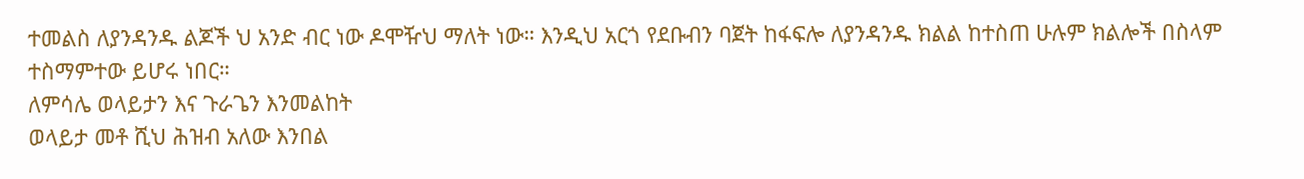ተመልስ ለያንዳንዱ ልጆች ህ አንድ ብር ነው ዶሞዥህ ማለት ነው። እንዲህ አርጎ የደቡብን ባጀት ከፋፍሎ ለያንዳንዱ ክልል ከተስጠ ሁሉም ክልሎች በስላም ተስማምተው ይሆሩ ነበር።
ለምሳሌ ወላይታን እና ጉራጌን እንመልከት
ወላይታ መቶ ሺህ ሕዝብ አለው እንበል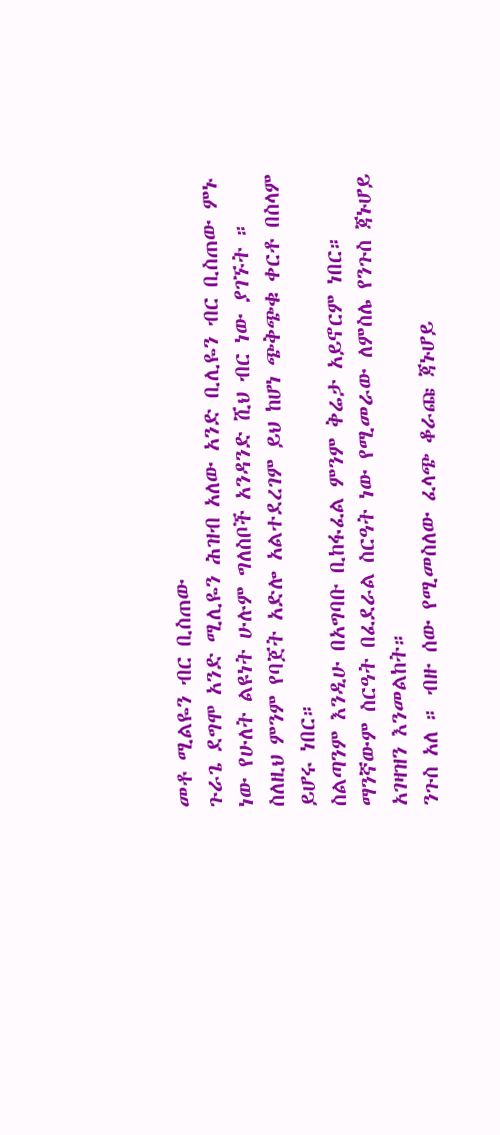መቶ ሚልዬን ብር ቢስጠው
ጉራጌ ደግሞ አንድ ሚሊዬን ሕዝብ አለው አንድ ቢሊዬን ብር ቢስጠው ምኑ ነው የሁለት ልዩነት ሁሉም ግለስቦች አንዳንድ ሺህ ብር ነው ያገኙት ። ስለዚህ ምንም የባጀት አድሎ አልተደረገም ይህ ከሆነ ጭቅጭቁ ቀርቶ በስላም ይሆሩ ነበር።
ስልጣንም እንዲሁ በአግባቡ ቢከፋፈል ምንም ቅሬታ አይኖርም ነበር።
ማንኛውም ስርዓት በፈደራል ስርዓት ነው የሚመራው ለምስሌ የንጉስ ጃኑሆይ አገዛዝን እንመልከት።
ንጉስ አለ ። ብዙ ሰው የሚመስለው ፈላጭ ቆራጩ ጃኑሆይ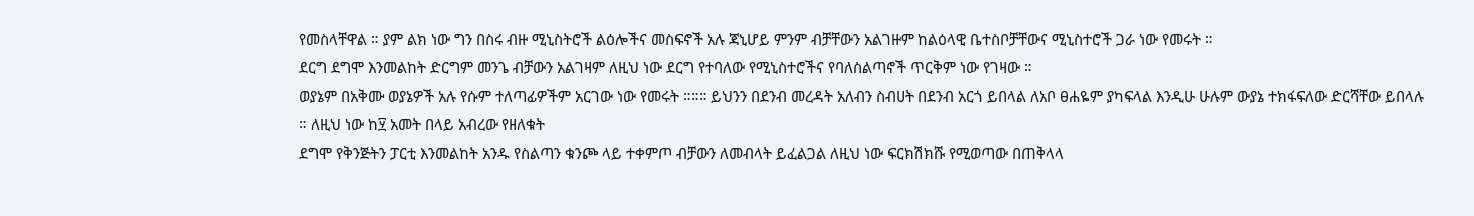የመስላቸዋል ። ያም ልክ ነው ግን በስሩ ብዙ ሚኒስትሮች ልዕሎችና መስፍኖች አሉ ጃኒሆይ ምንም ብቻቸውን አልገዙም ከልዕላዊ ቤተስቦቻቸውና ሚኒስተሮች ጋራ ነው የመሩት ።
ደርግ ደግሞ እንመልከት ድርግም መንጌ ብቻውን አልገዛም ለዚህ ነው ደርግ የተባለው የሚኒስተሮችና የባለስልጣኖች ጥርቅም ነው የገዛው ።
ወያኔም በአቅሙ ወያኔዎች አሉ የሱም ተለጣፊዎችም አርገው ነው የመሩት ።።። ይህንን በደንብ መረዳት አለብን ስብሀት በደንብ አርጎ ይበላል ለአቦ ፀሐዬም ያካፍላል እንዲሁ ሁሉም ውያኔ ተክፋፍለው ድርሻቸው ይበላሉ ። ለዚህ ነው ከ፶ አመት በላይ አብረው የዘለቁት
ደግሞ የቅንጅትን ፓርቲ እንመልከት አንዱ የስልጣን ቁንጮ ላይ ተቀምጦ ብቻውን ለመብላት ይፈልጋል ለዚህ ነው ፍርክሽክሹ የሚወጣው በጠቅላላ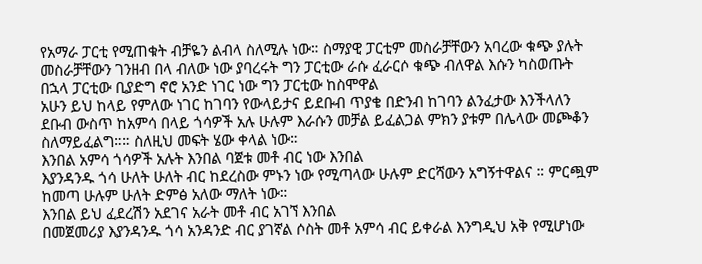የአማራ ፓርቲ የሚጠቁት ብቻዬን ልብላ ስለሚሉ ነው። ስማያዊ ፓርቲም መስራቻቸውን አባረው ቁጭ ያሉት መስራቻቸውን ገንዘብ በላ ብለው ነው ያባረሩት ግን ፓርቲው ራሱ ፈራርሶ ቁጭ ብለዋል እሱን ካስወጡት በኋላ ፓርቲው ቢያድግ ኖሮ አንድ ነገር ነው ግን ፓርቲው ከስሞዋል
አሁን ይህ ከላይ የምለው ነገር ከገባን የውላይታና ይደቡብ ጥያቄ በድንብ ከገባን ልንፈታው እንችላለን
ደቡብ ውስጥ ከአምሳ በላይ ጎሳዎች አሉ ሁሉም እራሱን መቻል ይፈልጋል ምክን ያቱም በሌላው መጮቆን ስለማይፈልግ።። ስለዚህ መፍት ሄው ቀላል ነው።
እንበል አምሳ ጎሳዎች አሉት እንበል ባጀቱ መቶ ብር ነው እንበል
እያንዳንዱ ጎሳ ሁለት ሁለት ብር ከደረስው ምኑን ነው የሚጣላው ሁሉም ድርሻውን አግኝተዋልና ። ምርጯም ከመጣ ሁሉም ሁለት ድምፅ አለው ማለት ነው።
እንበል ይህ ፈደረሽን አደገና አራት መቶ ብር አገኘ እንበል
በመጀመሪያ እያንዳንዱ ጎሳ አንዳንድ ብር ያገኛል ሶስት መቶ አምሳ ብር ይቀራል እንግዲህ አቅ የሚሆነው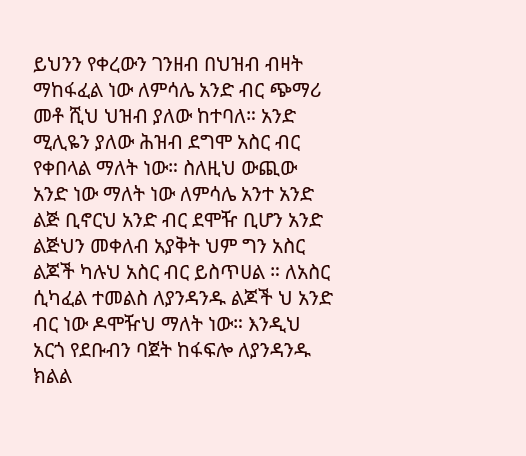ይህንን የቀረውን ገንዘብ በህዝብ ብዛት ማከፋፈል ነው ለምሳሌ አንድ ብር ጭማሪ መቶ ሺህ ህዝብ ያለው ከተባለ። አንድ ሚሊዬን ያለው ሕዝብ ደግሞ አስር ብር የቀበላል ማለት ነው። ስለዚህ ውጪው አንድ ነው ማለት ነው ለምሳሌ አንተ አንድ ልጅ ቢኖርህ አንድ ብር ደሞዥ ቢሆን አንድ ልጅህን መቀለብ አያቅት ህም ግን አስር ልጆች ካሉህ አስር ብር ይስጥሀል ። ለአስር ሲካፈል ተመልስ ለያንዳንዱ ልጆች ህ አንድ ብር ነው ዶሞዥህ ማለት ነው። እንዲህ አርጎ የደቡብን ባጀት ከፋፍሎ ለያንዳንዱ ክልል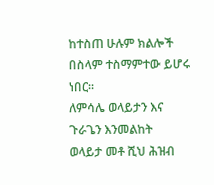ከተስጠ ሁሉም ክልሎች በስላም ተስማምተው ይሆሩ ነበር።
ለምሳሌ ወላይታን እና ጉራጌን እንመልከት
ወላይታ መቶ ሺህ ሕዝብ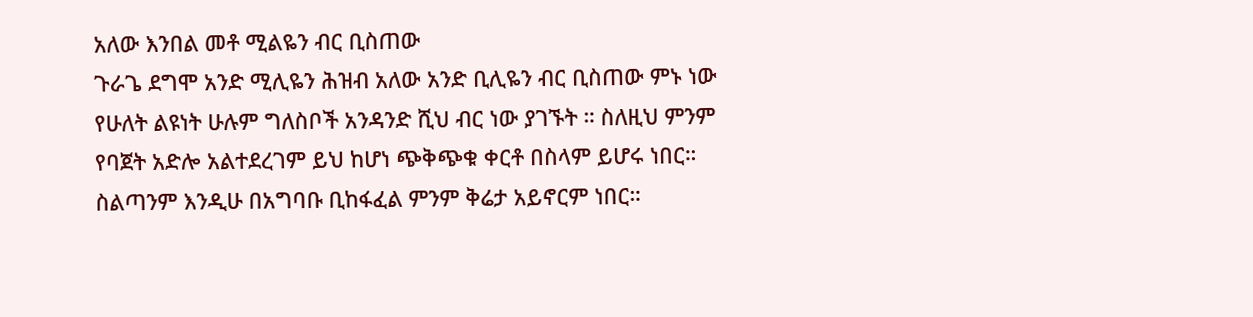አለው እንበል መቶ ሚልዬን ብር ቢስጠው
ጉራጌ ደግሞ አንድ ሚሊዬን ሕዝብ አለው አንድ ቢሊዬን ብር ቢስጠው ምኑ ነው የሁለት ልዩነት ሁሉም ግለስቦች አንዳንድ ሺህ ብር ነው ያገኙት ። ስለዚህ ምንም የባጀት አድሎ አልተደረገም ይህ ከሆነ ጭቅጭቁ ቀርቶ በስላም ይሆሩ ነበር።
ስልጣንም እንዲሁ በአግባቡ ቢከፋፈል ምንም ቅሬታ አይኖርም ነበር።